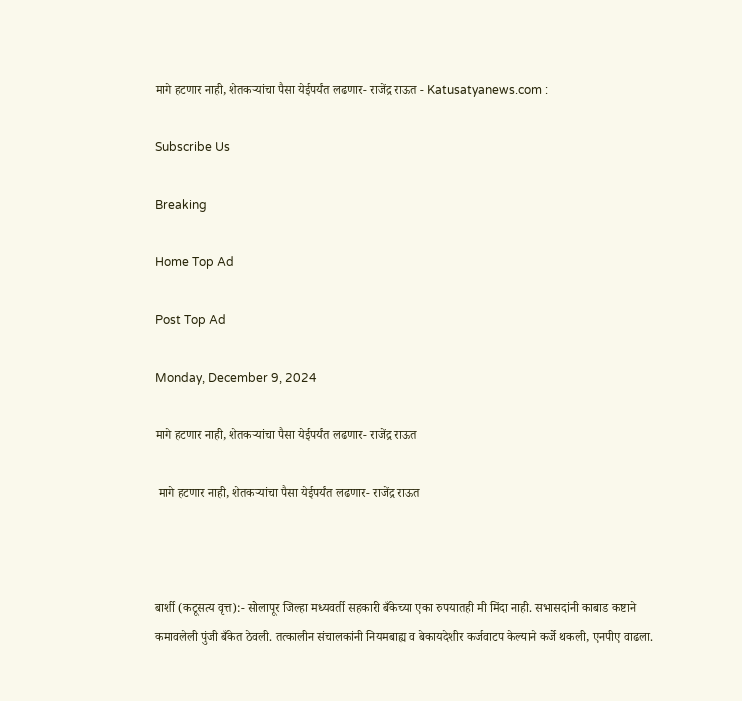मागे हटणार नाही, शेतकऱ्यांचा पैसा येईपर्यंत लढणार- राजेंद्र राऊत - Katusatyanews.com :

Subscribe Us

Breaking

Home Top Ad

Post Top Ad

Monday, December 9, 2024

मागे हटणार नाही, शेतकऱ्यांचा पैसा येईपर्यंत लढणार- राजेंद्र राऊत

 मागे हटणार नाही, शेतकऱ्यांचा पैसा येईपर्यंत लढणार- राजेंद्र राऊत



बार्शी (कटूसत्य वृत्त):- सोलापूर जिल्हा मध्यवर्ती सहकारी बँकेच्या एका रुपयातही मी मिंदा नाही. सभासदांनी काबाड कष्टाने कमावलेली पुंजी बँकेत ठेवली. तत्कालीन संचालकांनी नियमबाह्य व बेकायदेशीर कर्जवाटप केल्याने कर्जे थकली, एनपीए वाढला.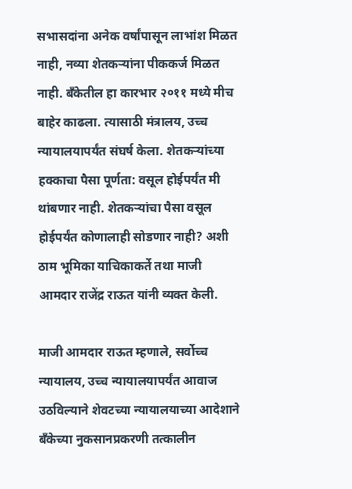सभासदांना अनेक वर्षांपासून लाभांश मिळत नाही, नव्या शेतकऱ्यांना पीककर्ज मिळत नाही. बँकेतील हा कारभार २०११ मध्ये मीच बाहेर काढला. त्यासाठी मंत्रालय, उच्च न्यायालयापर्यंत संघर्ष केला. शेतकऱ्यांच्या हक्काचा पैसा पूर्णता: वसूल होईपर्यंत मी थांबणार नाही. शेतकऱ्यांचा पैसा वसूल होईपर्यंत कोणालाही सोडणार नाही? अशी ठाम भूमिका याचिकाकर्ते तथा माजी आमदार राजेंद्र राऊत यांनी व्यक्त केली.

माजी आमदार राऊत म्हणाले, सर्वोच्च न्यायालय, उच्च न्यायालयापर्यंत आवाज उठविल्याने शेवटच्या न्यायालयाच्या आदेशाने बँकेच्या नुकसानप्रकरणी तत्कालीन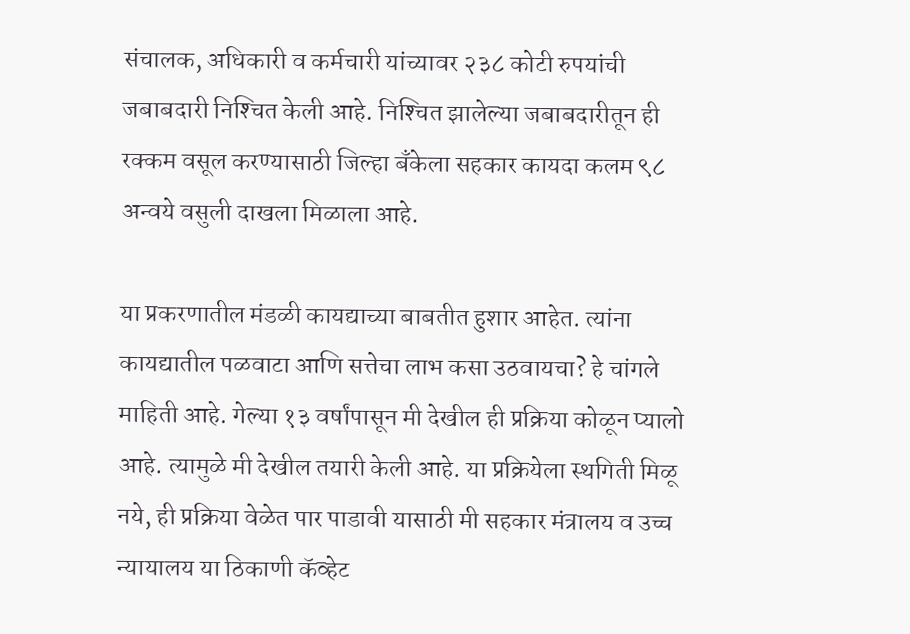संचालक, अधिकारी व कर्मचारी यांच्यावर २३८ कोटी रुपयांची जबाबदारी निश्‍चित केली आहे. निश्‍चित झालेल्या जबाबदारीतून ही रक्कम वसूल करण्यासाठी जिल्हा बँकेला सहकार कायदा कलम ९८ अन्वये वसुली दाखला मिळाला आहे.

या प्रकरणातील मंडळी कायद्याच्या बाबतीत हुशार आहेत. त्यांना कायद्यातील पळवाटा आणि सत्तेचा लाभ कसा उठवायचा? हे चांगले माहिती आहे. गेल्या १३ वर्षांपासून मी देखील ही प्रक्रिया कोळून प्यालो आहे. त्यामुळे मी देखील तयारी केली आहे. या प्रक्रियेला स्थगिती मिळू नये, ही प्रक्रिया वेळेत पार पाडावी यासाठी मी सहकार मंत्रालय व उच्च न्यायालय या ठिकाणी कॅव्हेट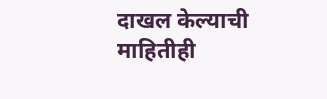दाखल केल्याची माहितीही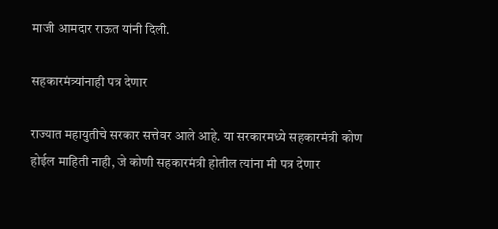माजी आमदार राऊत यांनी दिली.

सहकारमंत्र्यांनाही पत्र देणार

राज्यात महायुतीचे सरकार सत्तेवर आले आहे. या सरकारमध्ये सहकारमंत्री कोण होईल माहिती नाही, जे कोणी सहकारमंत्री होतील त्यांना मी पत्र देणार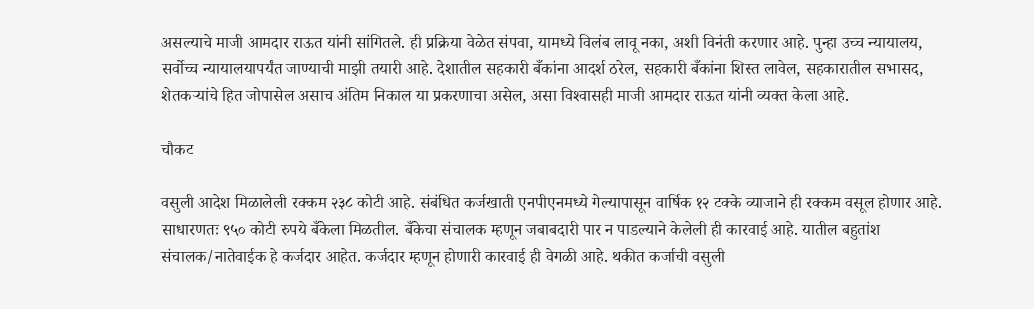असल्याचे माजी आमदार राऊत यांनी सांगितले. ही प्रक्रिया वेळेत संपवा, यामध्ये विलंब लावू नका, अशी विनंती करणार आहे. पुन्हा उच्च न्यायालय, सर्वोच्च न्यायालयापर्यंत जाण्याची माझी तयारी आहे. देशातील सहकारी बँकांना आदर्श ठरेल, सहकारी बँकांना शिस्त लावेल, सहकारातील सभासद, शेतकऱ्यांचे हित जोपासेल असाच अंतिम निकाल या प्रकरणाचा असेल, असा विश्‍वासही माजी आमदार राऊत यांनी व्यक्त केला आहे.

चौकट

वसुली आदेश मिळालेली रक्कम २३८ कोटी आहे. संबंधित कर्जखाती एनपीएनमध्ये गेल्यापासून वार्षिक १२ टक्के व्याजाने ही रक्कम वसूल होणार आहे. साधारणतः ९५० कोटी रुपये बँकेला मिळतील. बँकेचा संचालक म्हणून जबाबदारी पार न पाडल्याने केलेली ही कारवाई आहे. यातील बहुतांश संचालक/नातेवाईक हे कर्जदार आहेत. कर्जदार म्हणून होणारी कारवाई ही वेगळी आहे. थकीत कर्जाची वसुली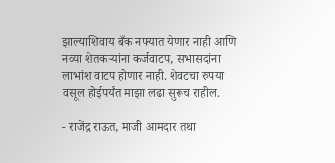झाल्याशिवाय बँक नफ्यात येणार नाही आणि नव्या शेतकऱ्यांना कर्जवाटप, सभासदांना लाभांश वाटप होणार नाही. शेवटचा रुपया वसूल होईपर्यंत माझा लढा सुरूच राहील.

- राजेंद्र राऊत, माजी आमदार तथा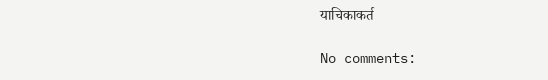याचिकाकर्त

No comments: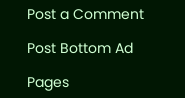Post a Comment

Post Bottom Ad

Pages